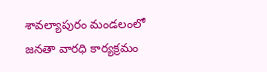శావల్యాపురం మండలంలో జనతా వారధి కార్యక్రమం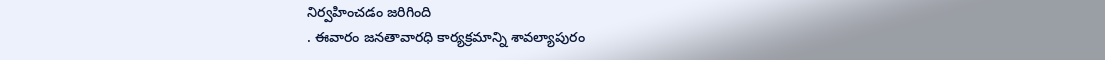నిర్వహించడం జరిగింది
. ఈవారం జనతావారధి కార్యక్రమాన్ని శావల్యాపురం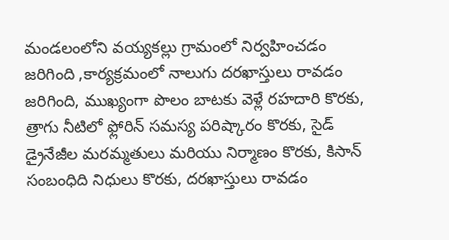మండలంలోని వయ్యకల్లు గ్రామంలో నిర్వహించడం జరిగింది ,కార్యక్రమంలో నాలుగు దరఖాస్తులు రావడం జరిగింది, ముఖ్యంగా పొలం బాటకు వెళ్లే రహదారి కొరకు, త్రాగు నీటిలో ఫ్లోరిన్ సమస్య పరిష్కారం కొరకు, సైడ్ డ్రైనేజీల మరమ్మతులు మరియు నిర్మాణం కొరకు, కిసాన్ సంబంధిది నిధులు కొరకు, దరఖాస్తులు రావడం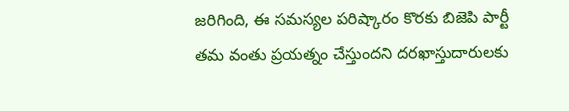జరిగింది, ఈ సమస్యల పరిష్కారం కొరకు బిజెపి పార్టీ తమ వంతు ప్రయత్నం చేస్తుందని దరఖాస్తుదారులకు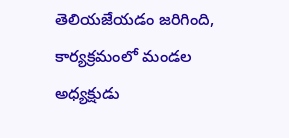తెలియజేయడం జరిగింది, కార్యక్రమంలో మండల అధ్యక్షుడు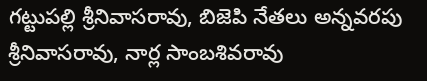గట్టుపల్లి శ్రీనివాసరావు, బిజెపి నేతలు అన్నవరపు శ్రీనివాసరావు, నార్ల సాంబశివరావు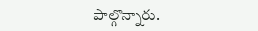పాల్గొన్నారు.